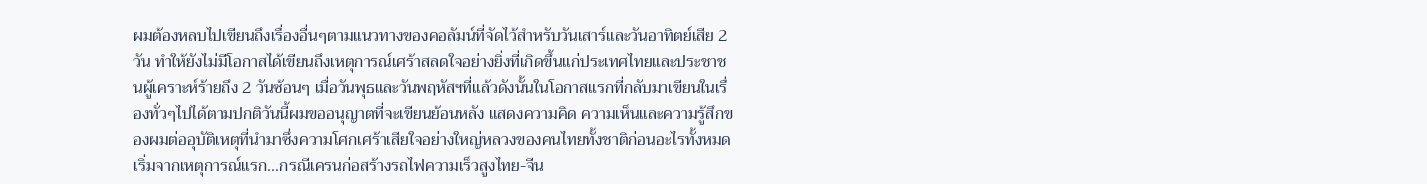ผมต้องหลบไปเขียนถึงเรื่องอื่นๆตามแนวทางของคอลัมน์ที่จัดไว้สำหรับวันเสาร์และวันอาทิตย์เสีย 2 วัน ทำให้ยังไม่มีโอกาสได้เขียนถึงเหตุการณ์เศร้าสลดใจอย่างยิ่งที่เกิดขึ้นแก่ประเทศไทยและประชาชนผู้เคราะห์ร้ายถึง 2 วันซ้อนๆ เมื่อวันพุธและวันพฤหัสฯที่แล้วดังนั้นในโอกาสแรกที่กลับมาเขียนในเรื่องทั่วๆไปได้ตามปกติวันนี้ผมขออนุญาตที่จะเขียนย้อนหลัง แสดงความคิด ความเห็นและความรู้สึกของผมต่ออุบัติเหตุที่นำมาซึ่งความโศกเศร้าเสียใจอย่างใหญ่หลวงของคนไทยทั้งชาติก่อนอะไรทั้งหมดเริ่มจากเหตุการณ์แรก...กรณีเครนก่อสร้างรถไฟความเร็วสูงไทย-จีน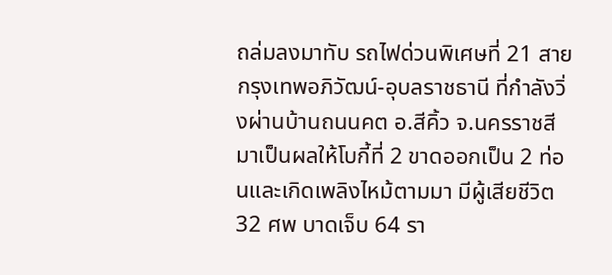ถล่มลงมาทับ รถไฟด่วนพิเศษที่ 21 สายกรุงเทพอภิวัฒน์-อุบลราชธานี ที่กำลังวิ่งผ่านบ้านถนนคต อ.สีคิ้ว จ.นครราชสีมาเป็นผลให้โบกี้ที่ 2 ขาดออกเป็น 2 ท่อนและเกิดเพลิงไหม้ตามมา มีผู้เสียชีวิต 32 ศพ บาดเจ็บ 64 รา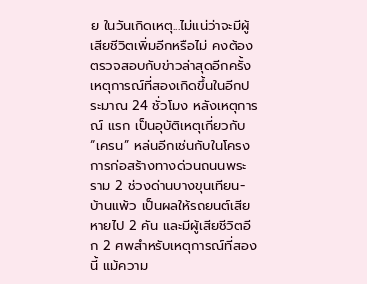ย ในวันเกิดเหตุ...ไม่แน่ว่าจะมีผู้เสียชีวิตเพิ่มอีกหรือไม่ คงต้องตรวจสอบกับข่าวล่าสุดอีกครั้งเหตุการณ์ที่สองเกิดขึ้นในอีกประมาณ 24 ชั่วโมง หลังเหตุการณ์ แรก เป็นอุบัติเหตุเกี่ยวกับ “เครน” หล่นอีกเช่นกับในโครงการก่อสร้างทางด่วนถนนพระราม 2 ช่วงด่านบางขุนเทียน-บ้านแพ้ว เป็นผลให้รถยนต์เสียหายไป 2 คัน และมีผู้เสียชีวิตอีก 2 ศพสำหรับเหตุการณ์ที่สองนี้ แม้ความ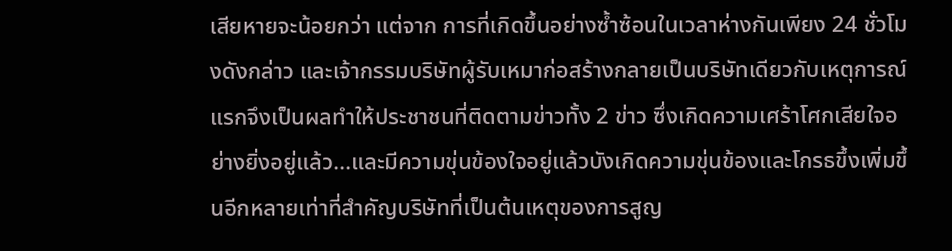เสียหายจะน้อยกว่า แต่จาก การที่เกิดขึ้นอย่างซ้ำซ้อนในเวลาห่างกันเพียง 24 ชั่วโมงดังกล่าว และเจ้ากรรมบริษัทผู้รับเหมาก่อสร้างกลายเป็นบริษัทเดียวกับเหตุการณ์แรกจึงเป็นผลทำให้ประชาชนที่ติดตามข่าวทั้ง 2 ข่าว ซึ่งเกิดความเศร้าโศกเสียใจอย่างยิ่งอยู่แล้ว...และมีความขุ่นข้องใจอยู่แล้วบังเกิดความขุ่นข้องและโกรธขึ้งเพิ่มขึ้นอีกหลายเท่าที่สำคัญบริษัทที่เป็นต้นเหตุของการสูญ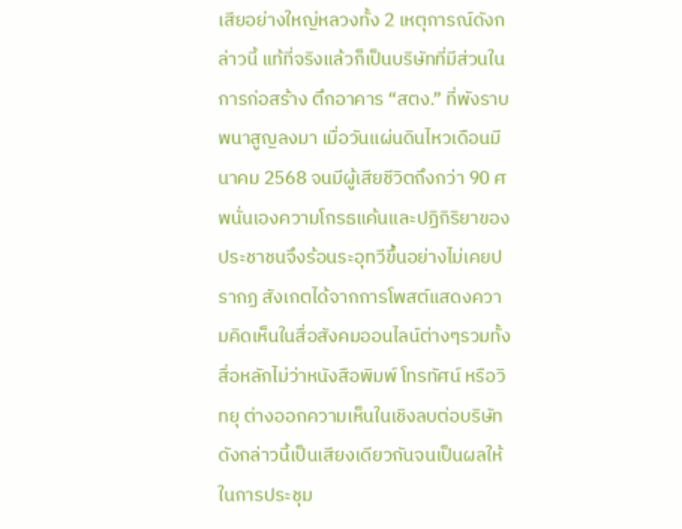เสียอย่างใหญ่หลวงทั้ง 2 เหตุการณ์ดังกล่าวนี้ แท้ที่จริงแล้วก็เป็นบริษัทที่มีส่วนในการก่อสร้าง ตึกอาคาร “สตง.” ที่พังราบพนาสูญลงมา เมื่อวันแผ่นดินไหวเดือนมีนาคม 2568 จนมีผู้เสียชีวิตถึงกว่า 90 ศพนั่นเองความโกรธแค้นและปฏิกิริยาของประชาชนจึงร้อนระอุทวีขึ้นอย่างไม่เคยปรากฏ สังเกตได้จากการโพสต์แสดงความคิดเห็นในสื่อสังคมออนไลน์ต่างๆรวมทั้งสื่อหลักไม่ว่าหนังสือพิมพ์ โทรทัศน์ หรือวิทยุ ต่างออกความเห็นในเชิงลบต่อบริษัทดังกล่าวนี้เป็นเสียงเดียวกันจนเป็นผลให้ในการประชุม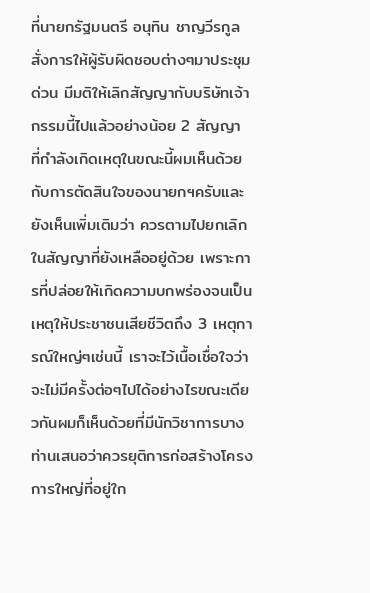ที่นายกรัฐมนตรี อนุทิน ชาญวีรกูล สั่งการให้ผู้รับผิดชอบต่างๆมาประชุมด่วน มีมติให้เลิกสัญญากับบริษัทเจ้ากรรมนี้ไปแล้วอย่างน้อย 2 สัญญา ที่กำลังเกิดเหตุในขณะนี้ผมเห็นด้วยกับการตัดสินใจของนายกฯครับและยังเห็นเพิ่มเติมว่า ควรตามไปยกเลิกในสัญญาที่ยังเหลืออยู่ด้วย เพราะการที่ปล่อยให้เกิดความบกพร่องจนเป็นเหตุให้ประชาชนเสียชีวิตถึง 3 เหตุการณ์ใหญ่ๆเช่นนี้ เราจะไว้เนื้อเชื่อใจว่าจะไม่มีครั้งต่อๆไปได้อย่างไรขณะเดียวกันผมก็เห็นด้วยที่มีนักวิชาการบางท่านเสนอว่าควรยุติการก่อสร้างโครงการใหญ่ที่อยู่ใก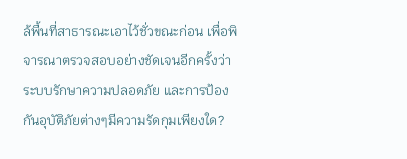ล้พื้นที่สาธารณะเอาไว้ชั่วขณะก่อน เพื่อพิจารณาตรวจสอบอย่างชัดเจนอีกครั้งว่าระบบรักษาความปลอดภัย และการป้องกันอุบัติภัยต่างๆมีความรัดกุมเพียงใด?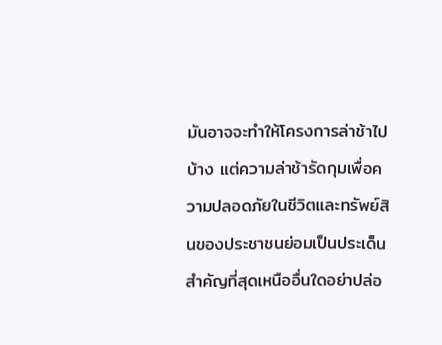มันอาจจะทำให้โครงการล่าช้าไปบ้าง แต่ความล่าช้ารัดกุมเพื่อความปลอดภัยในชีวิตและทรัพย์สินของประชาชนย่อมเป็นประเด็นสำคัญที่สุดเหนืออื่นใดอย่าปล่อ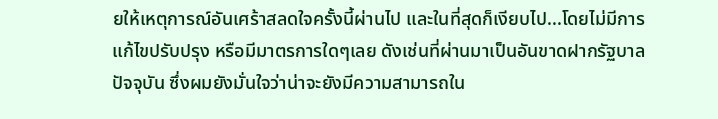ยให้เหตุการณ์อันเศร้าสลดใจครั้งนี้ผ่านไป และในที่สุดก็เงียบไป...โดยไม่มีการแก้ไขปรับปรุง หรือมีมาตรการใดๆเลย ดังเช่นที่ผ่านมาเป็นอันขาดฝากรัฐบาลปัจจุบัน ซึ่งผมยังมั่นใจว่าน่าจะยังมีความสามารถใน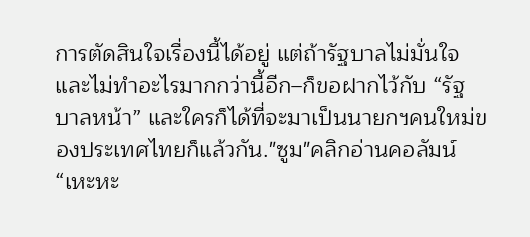การตัดสินใจเรื่องนี้ได้อยู่ แต่ถ้ารัฐบาลไม่มั่นใจและไม่ทำอะไรมากกว่านี้อีก–ก็ขอฝากไว้กับ “รัฐบาลหน้า” และใครก็ได้ที่จะมาเป็นนายกฯคนใหม่ของประเทศไทยก็แล้วกัน."ซูม"คลิกอ่านคอลัมน์ “เหะหะ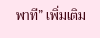พาที” เพิ่มเติม